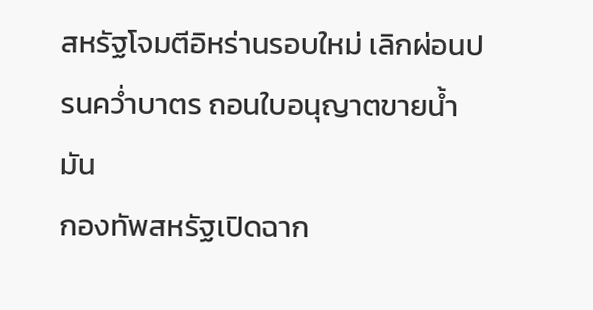สหรัฐโจมตีอิหร่านรอบใหม่ เลิกผ่อนปรนคว่ำบาตร ถอนใบอนุญาตขายน้ำมัน
กองทัพสหรัฐเปิดฉาก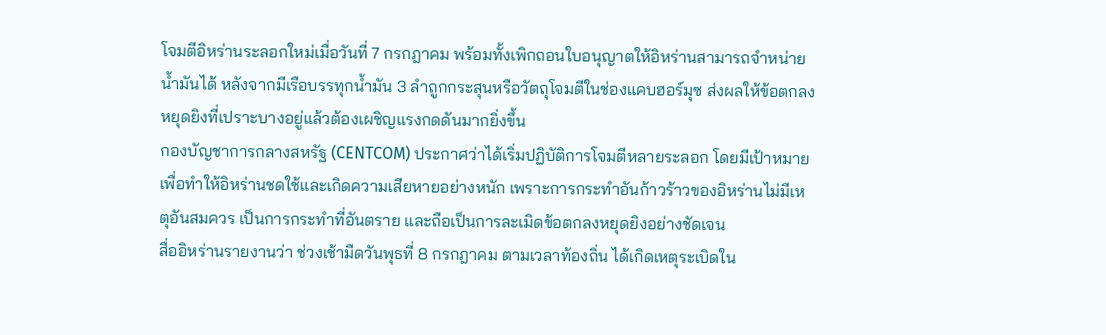โจมตีอิหร่านระลอกใหม่เมื่อวันที่ 7 กรกฎาคม พร้อมทั้งเพิกถอนใบอนุญาตให้อิหร่านสามารถจำหน่ายน้ำมันได้ หลังจากมีเรือบรรทุกน้ำมัน 3 ลำถูกกระสุนหรือวัตถุโจมตีในช่องแคบฮอร์มุซ ส่งผลให้ข้อตกลงหยุดยิงที่เปราะบางอยู่แล้วต้องเผชิญแรงกดดันมากยิ่งขึ้น
กองบัญชาการกลางสหรัฐ (CENTCOM) ประกาศว่าได้เริ่มปฏิบัติการโจมตีหลายระลอก โดยมีเป้าหมายเพื่อทำให้อิหร่านชดใช้และเกิดความเสียหายอย่างหนัก เพราะการกระทำอันก้าวร้าวของอิหร่านไม่มีเหตุอันสมควร เป็นการกระทำที่อันตราย และถือเป็นการละเมิดข้อตกลงหยุดยิงอย่างชัดเจน
สื่ออิหร่านรายงานว่า ช่วงเช้ามืดวันพุธที่ 8 กรกฎาคม ตามเวลาท้องถิ่น ได้เกิดเหตุระเบิดใน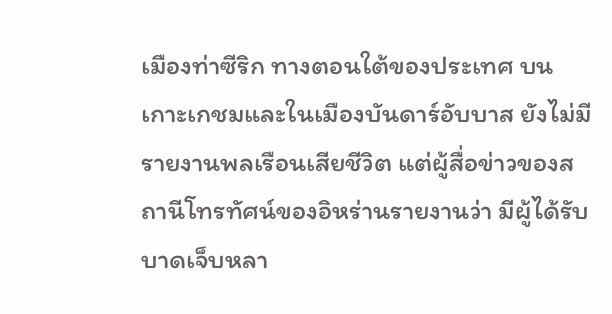เมืองท่าซีริก ทางตอนใต้ของประเทศ บนเกาะเกชมและในเมืองบันดาร์อับบาส ยังไม่มีรายงานพลเรือนเสียชีวิต แต่ผู้สื่อข่าวของสถานีโทรทัศน์ของอิหร่านรายงานว่า มีผู้ได้รับบาดเจ็บหลา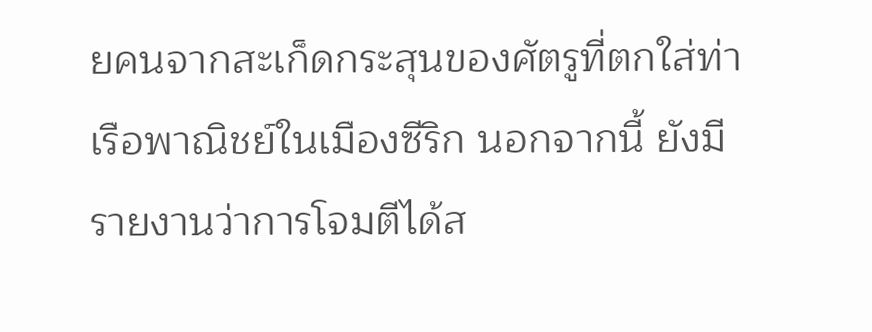ยคนจากสะเก็ดกระสุนของศัตรูที่ตกใส่ท่าเรือพาณิชย์ในเมืองซีริก นอกจากนี้ ยังมีรายงานว่าการโจมตีได้ส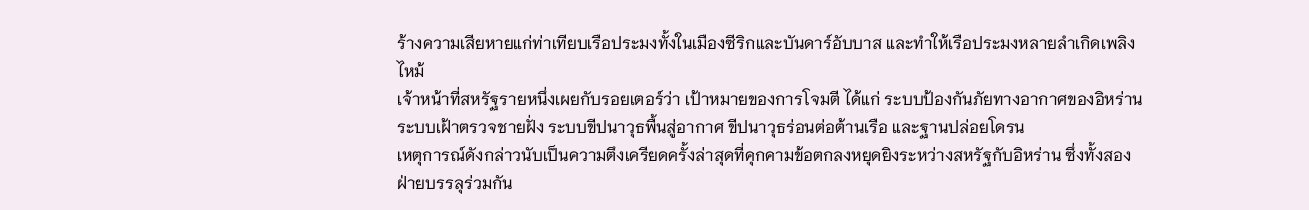ร้างความเสียหายแก่ท่าเทียบเรือประมงทั้งในเมืองซีริกและบันดาร์อับบาส และทำให้เรือประมงหลายลำเกิดเพลิงไหม้
เจ้าหน้าที่สหรัฐรายหนึ่งเผยกับรอยเตอร์ว่า เป้าหมายของการโจมตี ได้แก่ ระบบป้องกันภัยทางอากาศของอิหร่าน ระบบเฝ้าตรวจชายฝั่ง ระบบขีปนาวุธพื้นสู่อากาศ ขีปนาวุธร่อนต่อต้านเรือ และฐานปล่อยโดรน
เหตุการณ์ดังกล่าวนับเป็นความตึงเครียดครั้งล่าสุดที่คุกคามข้อตกลงหยุดยิงระหว่างสหรัฐกับอิหร่าน ซึ่งทั้งสองฝ่ายบรรลุร่วมกัน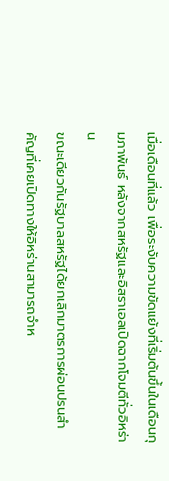เมื่อเดือนที่แล้ว เพื่อระงับความขัดแย้งที่เริ่มต้นขึ้นในเดือนกุมภาพันธ์ หลังจากสหรัฐและอิสราเอลเปิดฉากโจมตีทั่วอิหร่าน
ขณะเดียวกันรัฐบาลสหรัฐได้ยกเลิกมาตรการผ่อนปรนสำคัญที่เคยเปิดทางให้อิหร่านสามารถจำห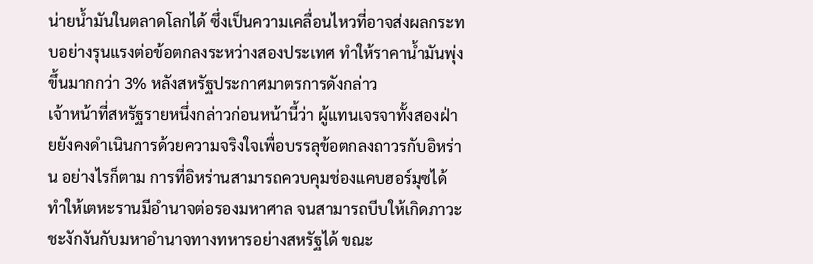น่ายน้ำมันในตลาดโลกได้ ซึ่งเป็นความเคลื่อนไหวที่อาจส่งผลกระทบอย่างรุนแรงต่อข้อตกลงระหว่างสองประเทศ ทำให้ราคาน้ำมันพุ่งขึ้นมากกว่า 3% หลังสหรัฐประกาศมาตรการดังกล่าว
เจ้าหน้าที่สหรัฐรายหนึ่งกล่าวก่อนหน้านี้ว่า ผู้แทนเจรจาทั้งสองฝ่ายยังคงดำเนินการด้วยความจริงใจเพื่อบรรลุข้อตกลงถาวรกับอิหร่าน อย่างไรก็ตาม การที่อิหร่านสามารถควบคุมช่องแคบฮอร์มุซได้ ทำให้เตหะรานมีอำนาจต่อรองมหาศาล จนสามารถบีบให้เกิดภาวะชะงักงันกับมหาอำนาจทางทหารอย่างสหรัฐได้ ขณะ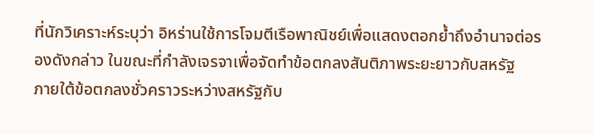ที่นักวิเคราะห์ระบุว่า อิหร่านใช้การโจมตีเรือพาณิชย์เพื่อแสดงตอกย้ำถึงอำนาจต่อรองดังกล่าว ในขณะที่กำลังเจรจาเพื่อจัดทำข้อตกลงสันติภาพระยะยาวกับสหรัฐ
ภายใต้ข้อตกลงชั่วคราวระหว่างสหรัฐกับ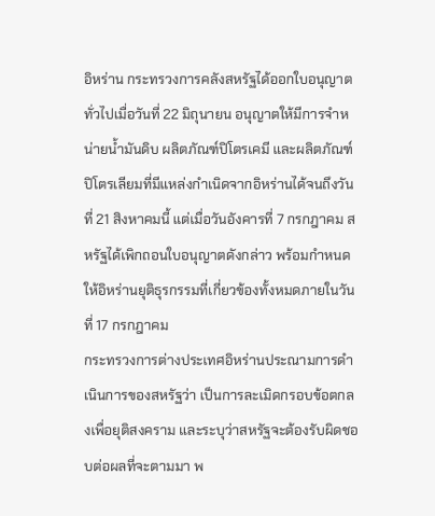อิหร่าน กระทรวงการคลังสหรัฐได้ออกใบอนุญาตทั่วไปเมื่อวันที่ 22 มิถุนายน อนุญาตให้มีการจำหน่ายน้ำมันดิบ ผลิตภัณฑ์ปิโตรเคมี และผลิตภัณฑ์ปิโตรเลียมที่มีแหล่งกำเนิดจากอิหร่านได้จนถึงวันที่ 21 สิงหาคมนี้ แต่เมื่อวันอังคารที่ 7 กรกฎาคม สหรัฐได้เพิกถอนใบอนุญาตดังกล่าว พร้อมกำหนดให้อิหร่านยุติธุรกรรมที่เกี่ยวข้องทั้งหมดภายในวันที่ 17 กรกฎาคม
กระทรวงการต่างประเทศอิหร่านประณามการดำเนินการของสหรัฐว่า เป็นการละเมิดกรอบข้อตกลงเพื่อยุติสงคราม และระบุว่าสหรัฐจะต้องรับผิดชอบต่อผลที่จะตามมา พ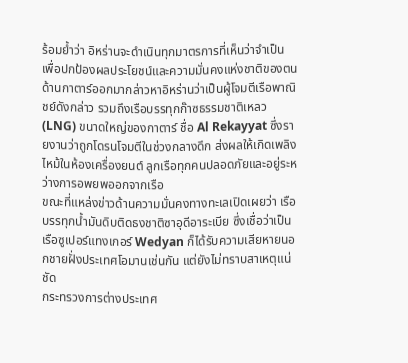ร้อมย้ำว่า อิหร่านจะดำเนินทุกมาตรการที่เห็นว่าจำเป็น เพื่อปกป้องผลประโยชน์และความมั่นคงแห่งชาติของตน
ด้านกาตาร์ออกมากล่าวหาอิหร่านว่าเป็นผู้โจมตีเรือพาณิชย์ดังกล่าว รวมถึงเรือบรรทุกก๊าซธรรมชาติเหลว (LNG) ขนาดใหญ่ของกาตาร์ ชื่อ Al Rekayyat ซึ่งรายงานว่าถูกโดรนโจมตีในช่วงกลางดึก ส่งผลให้เกิดเพลิงไหม้ในห้องเครื่องยนต์ ลูกเรือทุกคนปลอดภัยและอยู่ระหว่างการอพยพออกจากเรือ
ขณะที่แหล่งข่าวด้านความมั่นคงทางทะเลเปิดเผยว่า เรือบรรทุกน้ำมันดิบติดธงชาติซาอุดีอาระเบีย ซึ่งเชื่อว่าเป็นเรือซูเปอร์แทงเกอร์ Wedyan ก็ได้รับความเสียหายนอกชายฝั่งประเทศโอมานเช่นกัน แต่ยังไม่ทราบสาเหตุแน่ชัด
กระทรวงการต่างประเทศ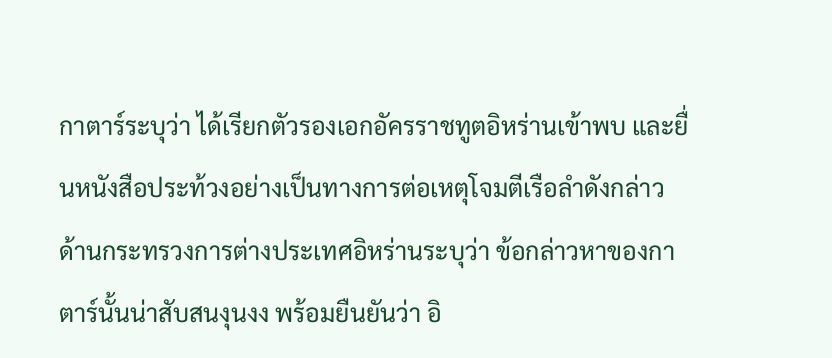กาตาร์ระบุว่า ได้เรียกตัวรองเอกอัครราชทูตอิหร่านเข้าพบ และยื่นหนังสือประท้วงอย่างเป็นทางการต่อเหตุโจมตีเรือลำดังกล่าว
ด้านกระทรวงการต่างประเทศอิหร่านระบุว่า ข้อกล่าวหาของกาตาร์นั้นน่าสับสนงุนงง พร้อมยืนยันว่า อิ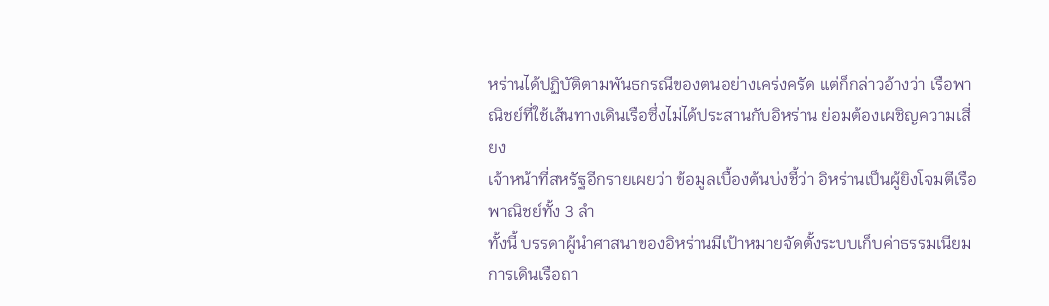หร่านได้ปฏิบัติตามพันธกรณีของตนอย่างเคร่งครัด แต่ก็กล่าวอ้างว่า เรือพาณิชย์ที่ใช้เส้นทางเดินเรือซึ่งไม่ได้ประสานกับอิหร่าน ย่อมต้องเผชิญความเสี่ยง
เจ้าหน้าที่สหรัฐอีกรายเผยว่า ข้อมูลเบื้องต้นบ่งชี้ว่า อิหร่านเป็นผู้ยิงโจมตีเรือพาณิชย์ทั้ง 3 ลำ
ทั้งนี้ บรรดาผู้นำศาสนาของอิหร่านมีเป้าหมายจัดตั้งระบบเก็บค่าธรรมเนียมการเดินเรือถา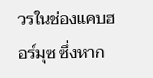วรในช่องแคบฮอร์มุซ ซึ่งหาก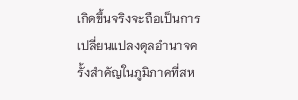เกิดขึ้นจริงจะถือเป็นการเปลี่ยนแปลงดุลอำนาจครั้งสำคัญในภูมิภาคที่สห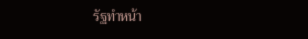รัฐทำหน้า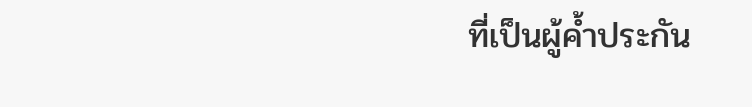ที่เป็นผู้ค้ำประกัน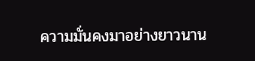ความมั่นคงมาอย่างยาวนาน